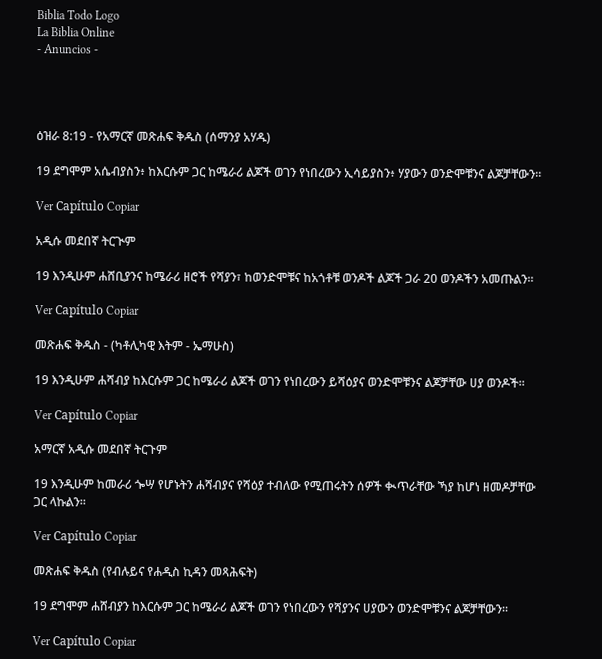Biblia Todo Logo
La Biblia Online
- Anuncios -




ዕዝራ 8:19 - የአማርኛ መጽሐፍ ቅዱስ (ሰማንያ አሃዱ)

19 ደግሞም አሴብያስን፥ ከእርሱም ጋር ከሜራሪ ልጆች ወገን የነበረውን ኢሳይያስን፥ ሃያውን ወንድሞቹንና ልጆቻቸውን።

Ver Capítulo Copiar

አዲሱ መደበኛ ትርጒም

19 እንዲሁም ሐሸቢያንና ከሜራሪ ዘሮች የሻያን፣ ከወንድሞቹና ከአጎቶቹ ወንዶች ልጆች ጋራ 20 ወንዶችን አመጡልን።

Ver Capítulo Copiar

መጽሐፍ ቅዱስ - (ካቶሊካዊ እትም - ኤማሁስ)

19 እንዲሁም ሐሻብያ ከእርሱም ጋር ከሜራሪ ልጆች ወገን የነበረውን ይሻዕያና ወንድሞቹንና ልጆቻቸው ሀያ ወንዶች።

Ver Capítulo Copiar

አማርኛ አዲሱ መደበኛ ትርጉም

19 እንዲሁም ከመራሪ ጐሣ የሆኑትን ሐሻብያና የሻዕያ ተብለው የሚጠሩትን ሰዎች ቊጥራቸው ኻያ ከሆነ ዘመዶቻቸው ጋር ላኩልን።

Ver Capítulo Copiar

መጽሐፍ ቅዱስ (የብሉይና የሐዲስ ኪዳን መጻሕፍት)

19 ደግሞም ሐሸብያን ከእርሱም ጋር ከሜራሪ ልጆች ወገን የነበረውን የሻያንና ሀያውን ወንድሞቹንና ልጆቻቸውን።

Ver Capítulo Copiar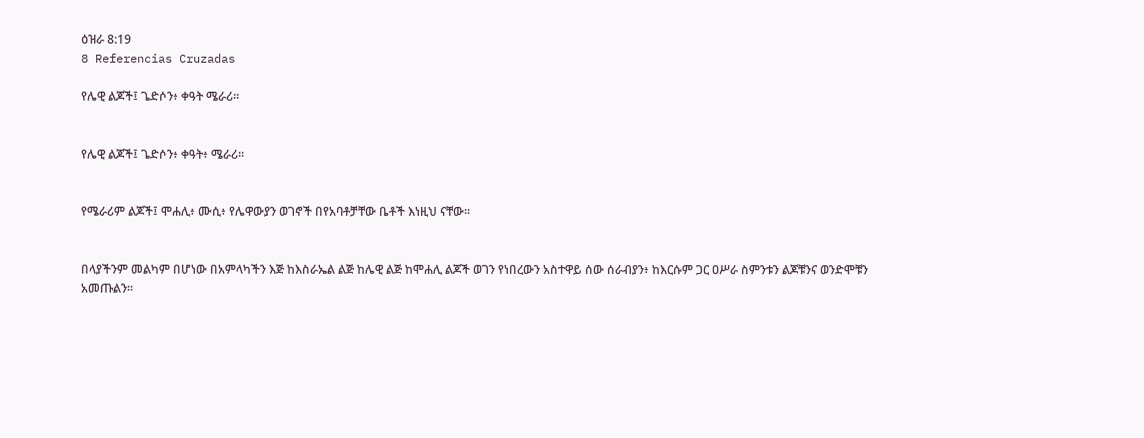ዕዝራ 8:19
8 Referencias Cruzadas

የሌዊ ልጆች፤ ጌድሶን፥ ቀዓት ሜራሪ።


የሌዊ ልጆች፤ ጌድሶን፥ ቀዓት፥ ሜራሪ።


የሜራሪም ልጆች፤ ሞሐሊ፥ ሙሲ፥ የሌዋውያን ወገኖች በየአባቶቻቸው ቤቶች እነዚህ ናቸው።


በላያችንም መልካም በሆነው በአምላካችን እጅ ከእስራኤል ልጅ ከሌዊ ልጅ ከሞሐሊ ልጆች ወገን የነበረውን አስተዋይ ሰው ሰራብያን፥ ከእርሱም ጋር ዐሥራ ስምንቱን ልጆቹንና ወንድሞቹን አመጡልን።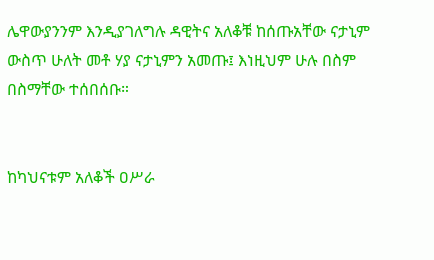ሌዋውያንንም እንዲያገለግሉ ዳዊትና አለቆቹ ከሰጡአቸው ናታኒም ውስጥ ሁለት መቶ ሃያ ናታኒምን አመጡ፤ እነዚህም ሁሉ በስም በስማቸው ተሰበሰቡ።


ከካህናቱም አለቆች ዐሥራ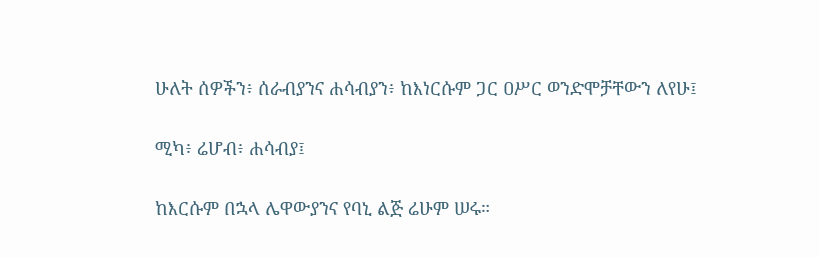ሁለት ሰዎችን፥ ሰራብያንና ሐሳብያን፥ ከእነርሱም ጋር ዐሥር ወንድሞቻቸውን ለየሁ፤


ሚካ፥ ሬሆብ፥ ሐሳብያ፤


ከእርሱም በኋላ ሌዋውያንና የባኒ ልጅ ሬሁም ሠሩ።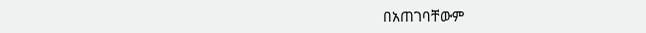በአጠገባቸውም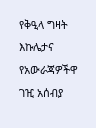የቅዒላ ግዛት እኩሌታና የአውራጃዎችዋ ገዢ አሰብያ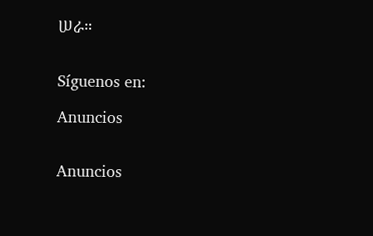ሠራ።


Síguenos en:

Anuncios


Anuncios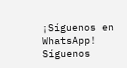¡Síguenos en WhatsApp! Síguenos